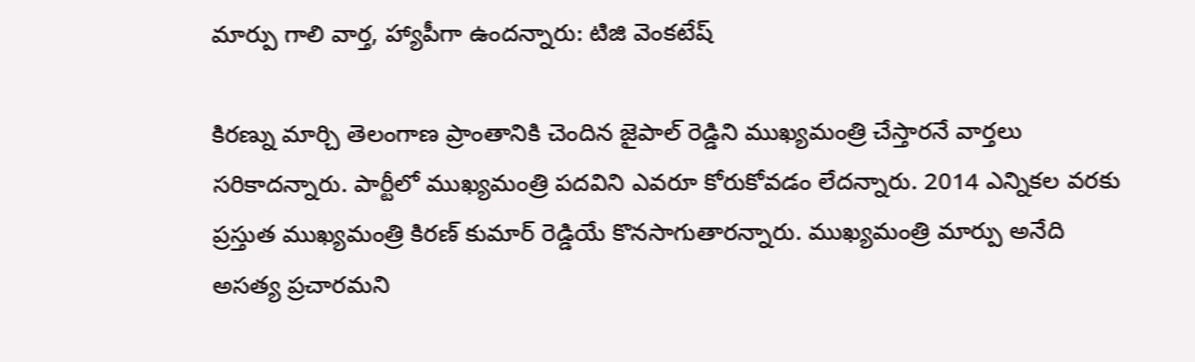మార్పు గాలి వార్త, హ్యాపీగా ఉందన్నారు: టిజి వెంకటేష్

కిరణ్ను మార్చి తెలంగాణ ప్రాంతానికి చెందిన జైపాల్ రెడ్డిని ముఖ్యమంత్రి చేస్తారనే వార్తలు సరికాదన్నారు. పార్టీలో ముఖ్యమంత్రి పదవిని ఎవరూ కోరుకోవడం లేదన్నారు. 2014 ఎన్నికల వరకు ప్రస్తుత ముఖ్యమంత్రి కిరణ్ కుమార్ రెడ్డియే కొనసాగుతారన్నారు. ముఖ్యమంత్రి మార్పు అనేది అసత్య ప్రచారమని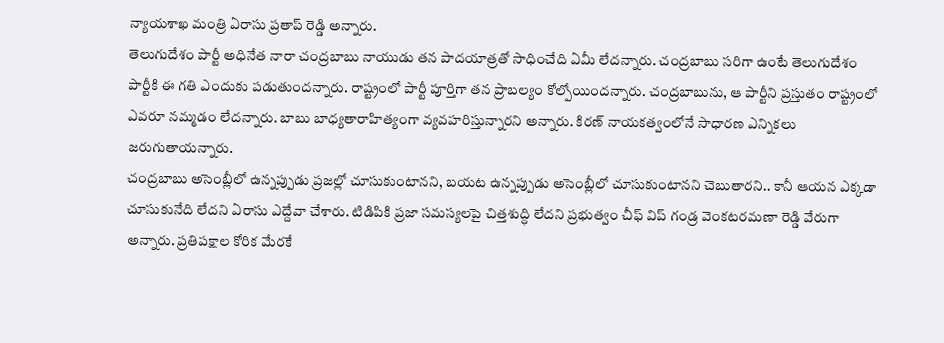న్యాయశాఖ మంత్రి ఏరాసు ప్రతాప్ రెడ్డి అన్నారు.
తెలుగుదేశం పార్టీ అధినేత నారా చంద్రబాబు నాయుడు తన పాదయాత్రతో సాధించేది ఏమీ లేదన్నారు. చంద్రబాబు సరిగా ఉంటే తెలుగుదేశం పార్టీకి ఈ గతి ఎందుకు పడుతుందన్నారు. రాష్ట్రంలో పార్టీ పూర్తిగా తన ప్రాబల్యం కోల్పోయిందన్నారు. చంద్రబాబును, ఆ పార్టీని ప్రస్తుతం రాష్ట్రంలో ఎవరూ నమ్మడం లేదన్నారు. బాబు బాధ్యతారాహిత్యంగా వ్యవహరిస్తున్నారని అన్నారు. కిరణ్ నాయకత్వంలోనే సాధారణ ఎన్నికలు జరుగుతాయన్నారు.
చంద్రబాబు అసెంబ్లీలో ఉన్నప్పుడు ప్రజల్లో చూసుకుంటానని, బయట ఉన్నప్పుడు అసెంబ్లీలో చూసుకుంటానని చెబుతారని.. కానీ ఆయన ఎక్కడా చూసుకునేది లేదని ఏరాసు ఎద్దేవా చేశారు. టిడిపికి ప్రజా సమస్యలపై చిత్తశుద్ధి లేదని ప్రభుత్వం చీఫ్ విప్ గండ్ర వెంకటరమణా రెడ్డి వేరుగా అన్నారు. ప్రతిపక్షాల కోరిక మేరకే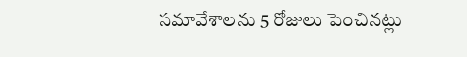సమావేశాలను 5 రోజులు పెంచినట్లు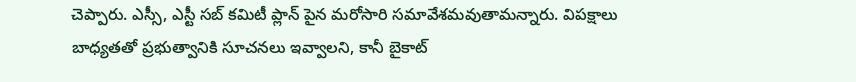చెప్పారు. ఎస్సీ, ఎస్టీ సబ్ కమిటీ ప్లాన్ పైన మరోసారి సమావేశమవుతామన్నారు. విపక్షాలు బాధ్యతతో ప్రభుత్వానికి సూచనలు ఇవ్వాలని, కానీ బైకాట్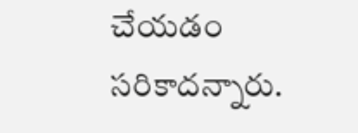చేయడం సరికాదన్నారు.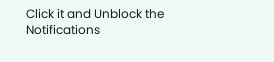Click it and Unblock the Notifications